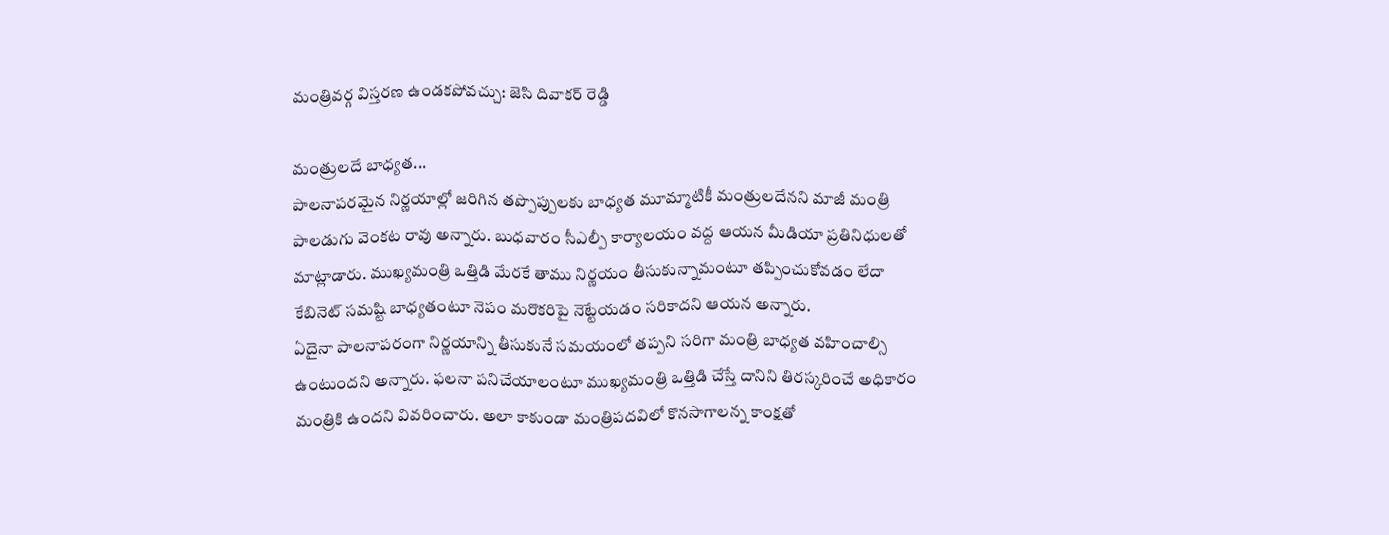మంత్రివర్గ విస్తరణ ఉండకపోవచ్చు: జెసి దివాకర్ రెడ్డి

మంత్రులదే బాధ్యత...
పాలనాపరమైన నిర్ణయాల్లో జరిగిన తప్పొప్పులకు బాధ్యత మూమ్మాటికీ మంత్రులదేనని మాజీ మంత్రి పాలడుగు వెంకట రావు అన్నారు. బుధవారం సీఎల్పీ కార్యాలయం వద్ద ఆయన మీడియా ప్రతినిధులతో మాట్లాడారు. ముఖ్యమంత్రి ఒత్తిడి మేరకే తాము నిర్ణయం తీసుకున్నామంటూ తప్పించుకోవడం లేదా కేబినెట్ సమష్టి బాధ్యతంటూ నెపం మరొకరిపై నెట్టేయడం సరికాదని ఆయన అన్నారు.
ఏదైనా పాలనాపరంగా నిర్ణయాన్ని తీసుకునే సమయంలో తప్పని సరిగా మంత్రి బాధ్యత వహించాల్సి ఉంటుందని అన్నారు. ఫలనా పనిచేయాలంటూ ముఖ్యమంత్రి ఒత్తిడి చేస్తే దానిని తిరస్కరించే అధికారం మంత్రికి ఉందని వివరించారు. అలా కాకుండా మంత్రిపదవిలో కొనసాగాలన్న కాంక్షతో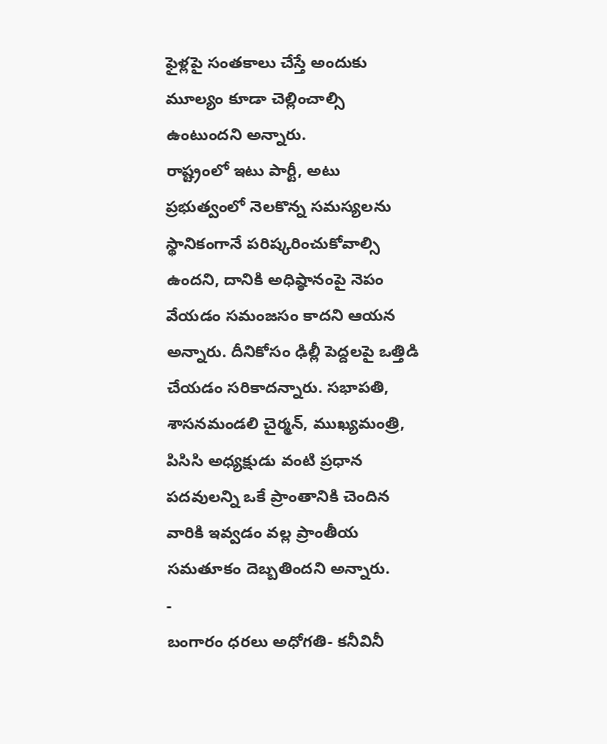ఫైళ్లపై సంతకాలు చేస్తే అందుకు మూల్యం కూడా చెల్లించాల్సి ఉంటుందని అన్నారు.
రాష్ట్రంలో ఇటు పార్టీ, అటు ప్రభుత్వంలో నెలకొన్న సమస్యలను స్థానికంగానే పరిష్కరించుకోవాల్సి ఉందని, దానికి అధిష్ఠానంపై నెపం వేయడం సమంజసం కాదని ఆయన అన్నారు. దీనికోసం ఢిల్లీ పెద్దలపై ఒత్తిడి చేయడం సరికాదన్నారు. సభాపతి, శాసనమండలి చైర్మన్, ముఖ్యమంత్రి, పిసిసి అధ్యక్షుడు వంటి ప్రధాన పదవులన్ని ఒకే ప్రాంతానికి చెందిన వారికి ఇవ్వడం వల్ల ప్రాంతీయ సమతూకం దెబ్బతిందని అన్నారు.
-
బంగారం ధరలు అధోగతి- కనీవినీ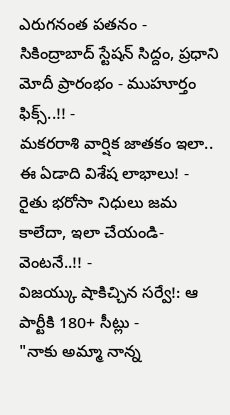ఎరుగనంత పతనం -
సికింద్రాబాద్ స్టేషన్ సిద్దం, ప్రధాని మోదీ ప్రారంభం - ముహూర్తం ఫిక్స్..!! -
మకరరాశి వార్షిక జాతకం ఇలా.. ఈ ఏడాది విశేష లాభాలు! -
రైతు భరోసా నిధులు జమ కాలేదా, ఇలా చేయండి- వెంటనే..!! -
విజయ్కు షాకిచ్చిన సర్వే!: ఆ పార్టీకి 180+ సీట్లు -
"నాకు అమ్మా నాన్న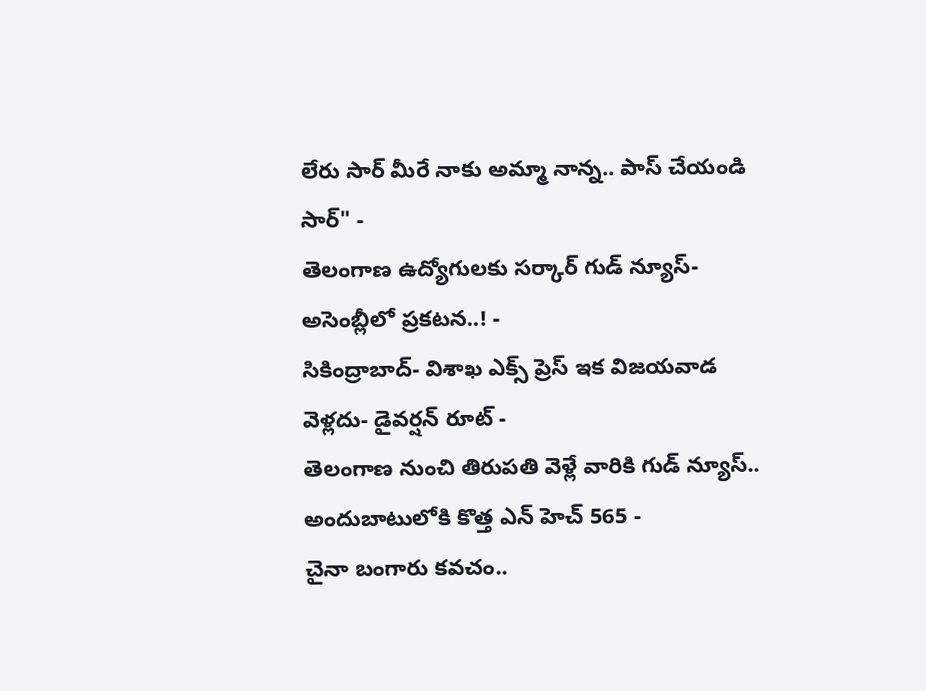లేరు సార్ మీరే నాకు అమ్మా నాన్న.. పాస్ చేయండి సార్" -
తెలంగాణ ఉద్యోగులకు సర్కార్ గుడ్ న్యూస్-అసెంబ్లీలో ప్రకటన..! -
సికింద్రాబాద్- విశాఖ ఎక్స్ ప్రెస్ ఇక విజయవాడ వెళ్లదు- డైవర్షన్ రూట్ -
తెలంగాణ నుంచి తిరుపతి వెళ్లే వారికి గుడ్ న్యూస్.. అందుబాటులోకి కొత్త ఎన్ హెచ్ 565 -
చైనా బంగారు కవచం..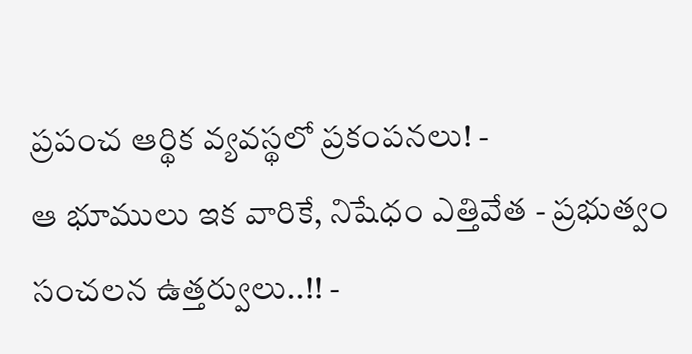ప్రపంచ ఆర్థిక వ్యవస్థలో ప్రకంపనలు! -
ఆ భూములు ఇక వారికే, నిషేధం ఎత్తివేత - ప్రభుత్వం సంచలన ఉత్తర్వులు..!! -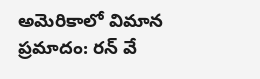అమెరికాలో విమాన ప్రమాదం: రన్ వే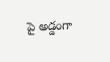పై అడ్డంగా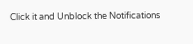Click it and Unblock the Notifications